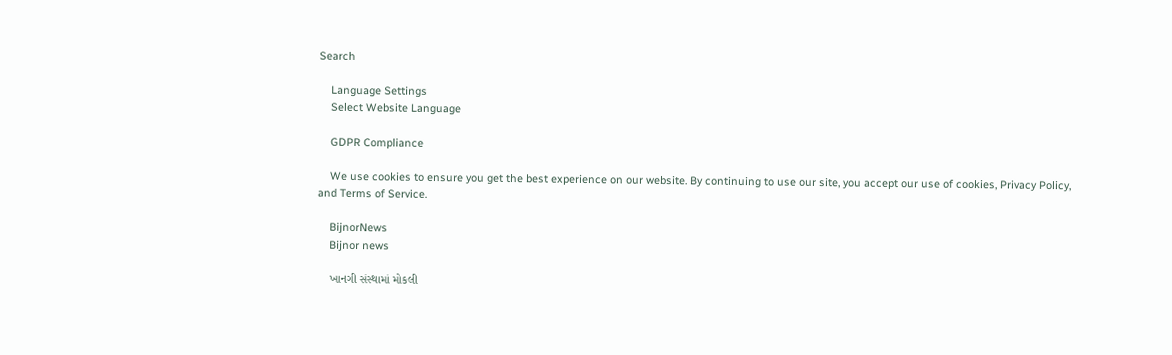Search

    Language Settings
    Select Website Language

    GDPR Compliance

    We use cookies to ensure you get the best experience on our website. By continuing to use our site, you accept our use of cookies, Privacy Policy, and Terms of Service.

    BijnorNews
    Bijnor news

    ખાનગી સંસ્થામાં મોકલી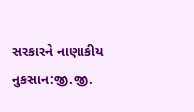સરકારને નાણાકીય નુકસાન:જી.જી.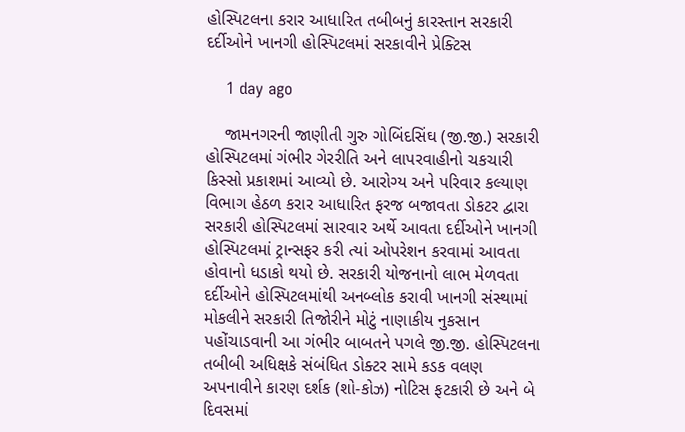હોસ્પિટલના કરાર આધારિત તબીબનું કારસ્તાન સરકારી દર્દીઓને ખાનગી હોસ્પિટલમાં સરકાવીને પ્રેક્ટિસ

    1 day ago

    જામનગરની જાણીતી ગુરુ ગોબિંદસિંઘ (જી.જી.) સરકારી હોસ્પિટલમાં ગંભીર ગેરરીતિ અને લાપરવાહીનો ચકચારી કિસ્સો પ્રકાશમાં આવ્યો છે. આરોગ્ય અને પરિવાર કલ્યાણ વિભાગ હેઠળ કરાર આધારિત ફરજ બજાવતા ડોકટર દ્વારા સરકારી હોસ્પિટલમાં સારવાર અર્થે આવતા દર્દીઓને ખાનગી હોસ્પિટલમાં ટ્રાન્સફર કરી ત્યાં ઓપરેશન કરવામાં આવતા હોવાનો ધડાકો થયો છે. સરકારી યોજનાનો લાભ મેળવતા દર્દીઓને હોસ્પિટલમાંથી અનબ્લોક કરાવી ખાનગી સંસ્થામાં મોકલીને સરકારી તિજોરીને મોટું નાણાકીય નુકસાન પહોંચાડવાની આ ગંભીર બાબતને પગલે જી.જી. હોસ્પિટલના તબીબી અધિક્ષકે સંબંધિત ડોક્ટર સામે કડક વલણ અપનાવીને કારણ દર્શક (શો-કોઝ) નોટિસ ફટકારી છે અને બે દિવસમાં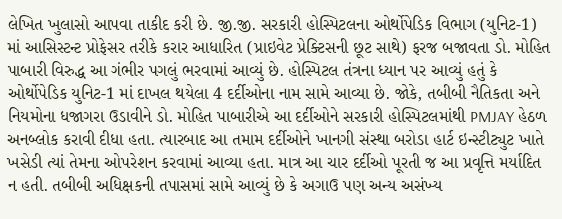લેખિત ખુલાસો આપવા તાકીદ કરી છે. જી.જી. સરકારી હોસ્પિટલના ઓર્થોપેડિક વિભાગ (યુનિટ-1) માં આસિસ્ટન્ટ પ્રોફેસર તરીકે કરાર આધારિત (પ્રાઇવેટ પ્રેક્ટિસની છૂટ સાથે) ફરજ બજાવતા ડો. મોહિત પાબારી વિરુદ્ધ આ ગંભીર પગલું ભરવામાં આવ્યું છે. હોસ્પિટલ તંત્રના ધ્યાન પર આવ્યું હતું કે ઓર્થોપેડિક યુનિટ-1 માં દાખલ થયેલા 4 દર્દીઓના નામ સામે આવ્યા છે. જોકે, તબીબી નૈતિકતા અને નિયમોના ધજાગરા ઉડાવીને ડો. મોહિત પાબારીએ આ દર્દીઓને સરકારી હોસ્પિટલમાંથી PMJAY હેઠળ અનબ્લોક કરાવી દીધા હતા. ત્યારબાદ આ તમામ દર્દીઓને ખાનગી સંસ્થા બરોડા હાર્ટ ઇન્સ્ટીટ્યુટ ખાતે ખસેડી ત્યાં તેમના ઓપરેશન કરવામાં આવ્યા હતા. માત્ર આ ચાર દર્દીઓ પૂરતી જ આ પ્રવૃત્તિ મર્યાદિત ન હતી. તબીબી અધિક્ષકની તપાસમાં સામે આવ્યું છે કે અગાઉ પણ અન્ય અસંખ્ય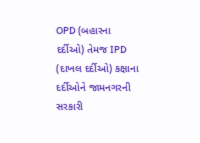OPD (બહારના દર્દીઓ) તેમજ IPD (દાખલ દર્દીઓ) કક્ષાના દર્દીઓને જામનગરની સરકારી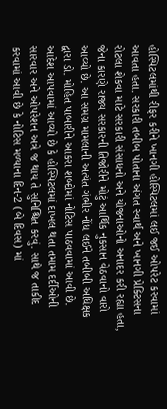હોસ્પિટલમાંથી રીફર કરીને ખાનગી હોસ્પિટલમાં લઈ જઈ ઓપરેટ કરવામાં આવતા હતા. સરકારી તબીબ પોતાના અંગત સ્વાર્થ અને ખાનગી પ્રેક્ટિસના રોટલા શેકવા માટે સરકારી સંસાધનો અને યોજનાઓનો અનાદર કરી રહ્યા હતા, જેના કારણે રાજ્ય સરકારની તિજોરીને મોટું આર્થિક નુકસાન વેઠવાનો વારો આવ્યો છે. આ સમગ્ર મામલાની અત્યંત ગંભીર નોંધ લઈને તબીબી અધિક્ષક દ્વારા ડો. મોહિત પાબારીને આકરા શબ્દોમાં નોટિસ પાઠવવામાં આવી છે. આદેશ આપવામાં આવ્યો છે કે હોસ્પિટલમાં દાખલ થતા તમામ દર્દીઓની સારવાર અને ઓપરેશન અત્રે જ થાય તે સુનિશ્ચિત કરવું. સાથે જ તાકીદ કરવામાં આવી છે કે નોટિસ મળ્યાના દિન-2 (બે દિવસ) માં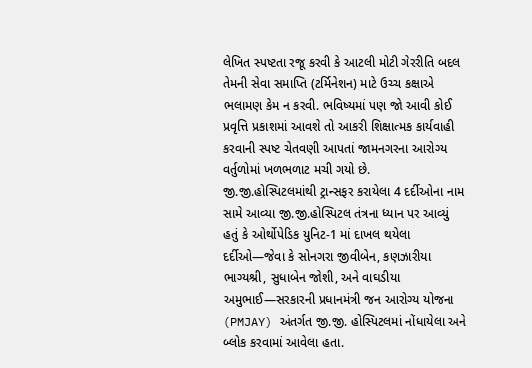લેખિત સ્પષ્ટતા રજૂ કરવી કે આટલી મોટી ગેરરીતિ બદલ તેમની સેવા સમાપ્તિ (ટર્મિનેશન) માટે ઉચ્ચ કક્ષાએ ભલામણ કેમ ન કરવી. ભવિષ્યમાં પણ જો આવી કોઈ પ્રવૃત્તિ પ્રકાશમાં આવશે તો આકરી શિક્ષાત્મક કાર્યવાહી કરવાની સ્પષ્ટ ચેતવણી આપતાં જામનગરના આરોગ્ય વર્તુળોમાં ખળભળાટ મચી ગયો છે. જી.જી.હોસ્પિટલમાંથી ટ્રાન્સફર કરાયેલા 4 દર્દીઓના નામ સામે આવ્યા જી.જી.હોસ્પિટલ તંત્રના ધ્યાન પર આવ્યું હતું કે ઓર્થોપેડિક યુનિટ-1 માં દાખલ થયેલા દર્દીઓ—જેવા કે સોનગરા જીવીબેન, કણઝારીયા ભાગ્યશ્રી, સુધાબેન જોશી, અને વાઘડીયા અમુભાઈ—સરકારની પ્રધાનમંત્રી જન આરોગ્ય યોજના (PMJAY) અંતર્ગત જી.જી. હોસ્પિટલમાં નોંધાયેલા અને બ્લોક કરવામાં આવેલા હતા.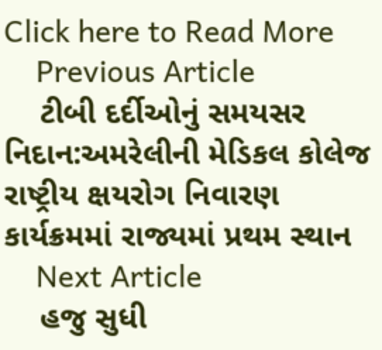Click here to Read More
    Previous Article
    ટીબી દર્દીઓનું સમયસર નિદાન:અમરેલીની મેડિકલ કોલેજ રાષ્ટ્રીય ક્ષયરોગ નિવારણ કાર્યક્રમમાં રાજ્યમાં પ્રથમ સ્થાન
    Next Article
    હજુ સુધી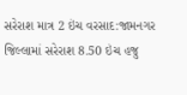સરેરાશ માત્ર 2 ઇંચ વરસાદ:જામનગર જિલ્લામાં સરેરાશ 8.50 ઇંચ હજુ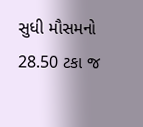સુધી મૌસમનો 28.50 ટકા જ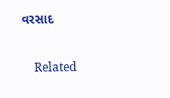વરસાદ

    Related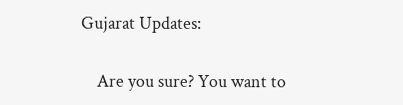Gujarat Updates:

    Are you sure? You want to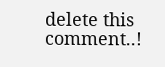delete this comment..!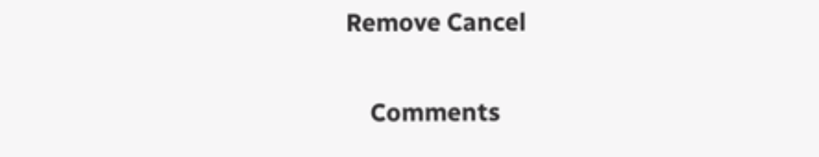Remove Cancel

    Comments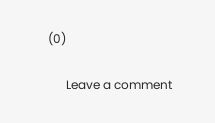(0)

      Leave a comment